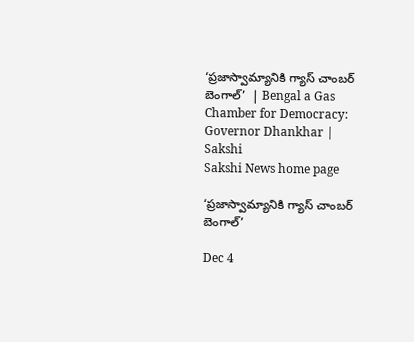‘ప్రజాస్వామ్యానికి గ్యాస్‌ చాంబర్‌ బెంగాల్‌’  | Bengal a Gas Chamber for Democracy: Governor Dhankhar | Sakshi
Sakshi News home page

‘ప్రజాస్వామ్యానికి గ్యాస్‌ చాంబర్‌ బెంగాల్‌’

Dec 4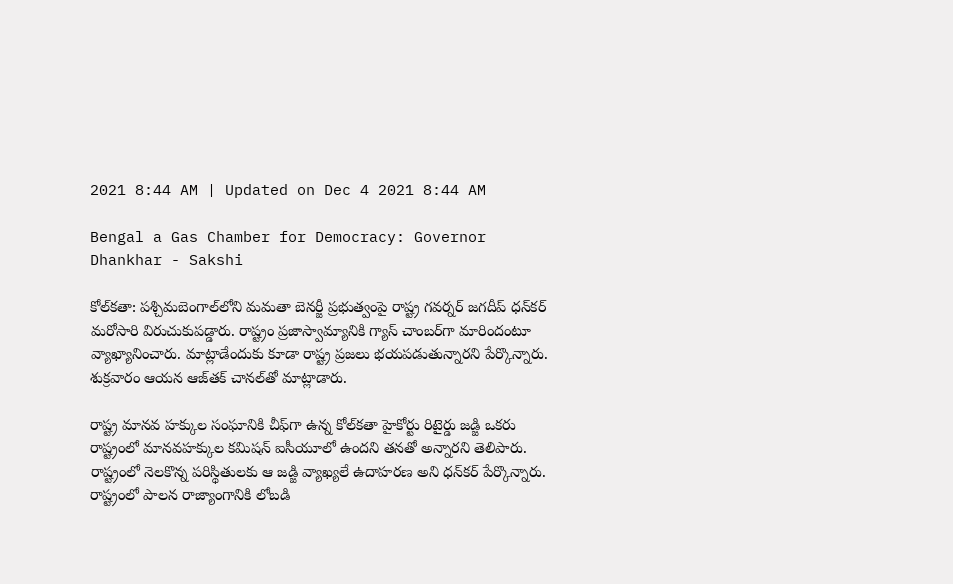2021 8:44 AM | Updated on Dec 4 2021 8:44 AM

Bengal a Gas Chamber for Democracy: Governor Dhankhar - Sakshi

కోల్‌కతా: పశ్చిమబెంగాల్‌లోని మమతా బెనర్జీ ప్రభుత్వంపై రాష్ట్ర గవర్నర్‌ జగదీప్‌ ధన్‌కర్‌ మరోసారి విరుచుకుపడ్డారు. రాష్ట్రం ప్రజాస్వామ్యానికి గ్యాస్‌ చాంబర్‌గా మారిందంటూ వ్యాఖ్యానించారు. మాట్లాడేందుకు కూడా రాష్ట్ర ప్రజలు భయపడుతున్నారని పేర్కొన్నారు. శుక్రవారం ఆయన ఆజ్‌తక్‌ చానల్‌తో మాట్లాడారు.

రాష్ట్ర మానవ హక్కుల సంఘానికి చీఫ్‌గా ఉన్న కోల్‌కతా హైకోర్టు రిటైర్డు జడ్జి ఒకరు రాష్ట్రంలో మానవహక్కుల కమిషన్‌ ఐసీయూలో ఉందని తనతో అన్నారని తెలిపారు. రాష్ట్రంలో నెలకొన్న పరిస్థితులకు ఆ జడ్జి వ్యాఖ్యలే ఉదాహరణ అని ధన్‌కర్‌ పేర్కొన్నారు. రాష్ట్రంలో పాలన రాజ్యాంగానికి లోబడి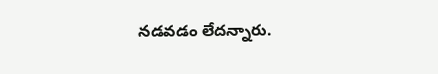నడవడం లేదన్నారు.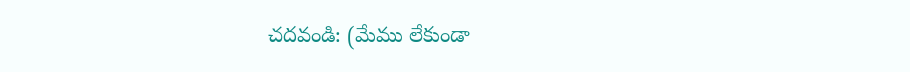చదవండి: (మేము లేకుండా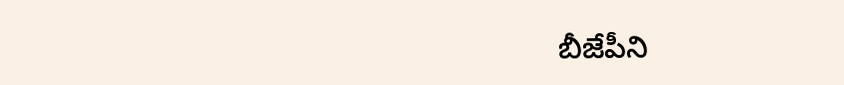బీజేపీని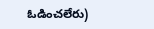ఓడించలేరు)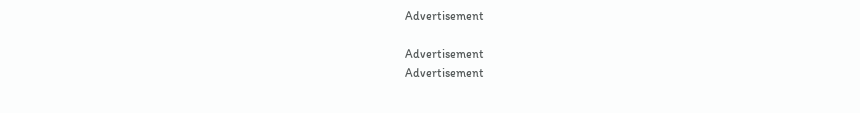Advertisement

Advertisement
Advertisement